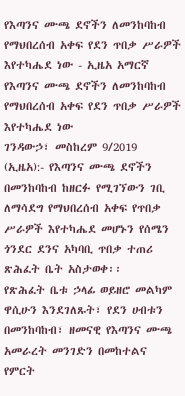የእጣንና ሙጫ ደኖችን ለመንከባከብ የማህበረሰብ አቀፍ የደን ጥበቃ ሥራዎች እየተካሔደ ነው - ኢዜአ አማርኛ
የእጣንና ሙጫ ደኖችን ለመንከባከብ የማህበረሰብ አቀፍ የደን ጥበቃ ሥራዎች እየተካሔደ ነው
ገንዳውኃ፣ መስከረም 9/2019 (ኢዜአ):- የእጣንና ሙጫ ደኖችን በመንከባከብ ከዘርፉ የሚገኘውን ገቢ ለማሳደግ የማህበረሰብ አቀፍ የጥበቃ ሥራዎች እየተካሔደ መሆኑን የሰሜን ጎንደር ደንና አካባቢ ጥበቃ ተጠሪ ጽሕፈት ቤት አስታወቀ፡፡
የጽሕፈት ቤቱ ኃላፊ ወይዘሮ መልካም ዋሲሁን እንደገለጹት፣ የደን ሀብቱን በመንከባከብ፣ ዘመናዊ የእጣንና ሙጫ አመራረት መንገድን በመከተልና የምርት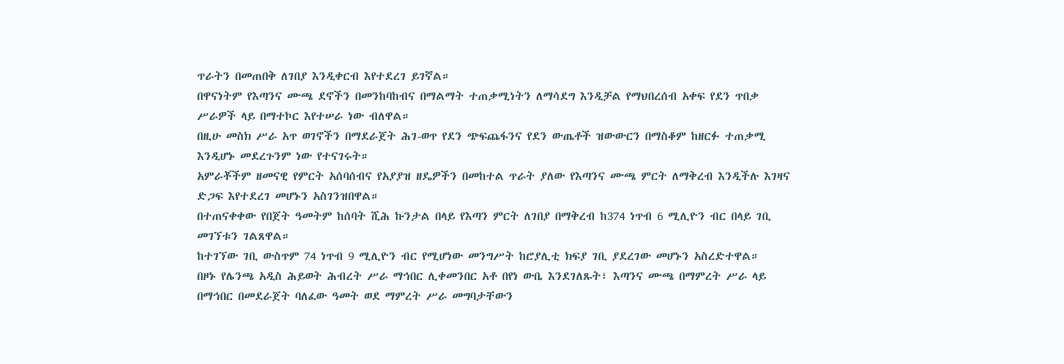ጥራትን በመጠበቅ ለገበያ እንዲቀርብ እየተደረገ ይገኛል።
በዋናነትም የእጣንና ሙጫ ደኖችን በመንከባከብና በማልማት ተጠቃሚነትን ለማሳደግ እንዲቻል የማህበረሰብ አቀፍ የደን ጥበቃ ሥራዎች ላይ በማተኮር እየተሠራ ነው ብለዋል።
በዚሁ መስክ ሥራ አጥ ወገኖችን በማደራጀት ሕገ-ወጥ የደን ጭፍጨፋንና የደን ውጤቶች ዝውውርን በማስቆም ከዘርፉ ተጠቃሚ እንዲሆኑ መደረጉንም ነው የተናገሩት።
አምራቾችም ዘመናዊ የምርት አሰባሰብና የአያያዝ ዘዴዎችን በመከተል ጥራት ያለው የእጣንና ሙጫ ምርት ለማቅረብ እንዲችሉ እገዛና ድጋፍ እየተደረገ መሆኑን አስገንዝበዋል።
በተጠናቀቀው የበጀት ዓመትም ከሰባት ሺሕ ኩንታል በላይ የእጣን ምርት ለገበያ በማቅረብ ከ374 ነጥብ 6 ሚሊዮን ብር በላይ ገቢ መገኘቱን ገልጸዋል።
ከተገኘው ገቢ ውስጥም 74 ነጥብ 9 ሚሊዮን ብር የሚሆነው መንግሥት ከሮያሊቲ ክፍያ ገቢ ያደረገው መሆኑን አስረድተዋል።
በዞኑ የሌንጫ አዲስ ሕይወት ሕብረት ሥራ ማኅበር ሊቀመንበር አቶ በየነ ውቤ እንደገለጹት፣ እጣንና ሙጫ በማምረት ሥራ ላይ በማኅበር በመደራጀት ባለፈው ዓመት ወደ ማምረት ሥራ መግባታቸውን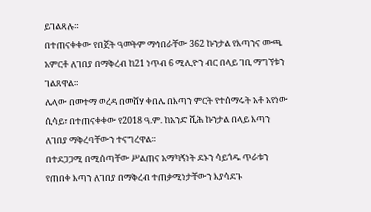ይገልጻሉ።
በተጠናቀቀው የበጀት ዓመትም ማኅበራቸው 362 ኩንታል የእጣንና ሙጫ አምርቶ ለገበያ በማቅረብ ከ21 ነጥብ 6 ሚሊዮን ብር በላይ ገቢ ማግኘቱን ገልጸዋል።
ሌላው በመተማ ወረዳ በመሸሃ ቀበሌ በእጣን ምርት የተሰማሩት አቶ አየነው ሲሳይ፣ በተጠናቀቀው የ2018 ዓ.ም. ከአንድ ሺሕ ኩንታል በላይ እጣን ለገበያ ማቅረባቸውን ተናግረዋል።
በተደጋጋሚ በሚሰጣቸው ሥልጠና አማካኝነት ደኑን ሳይጎዱ ጥራቱን የጠበቀ እጣን ለገበያ በማቅረብ ተጠቃሚነታቸውን እያሳደጉ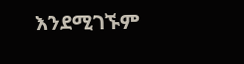እንደሚገኙም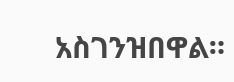አስገንዝበዋል።